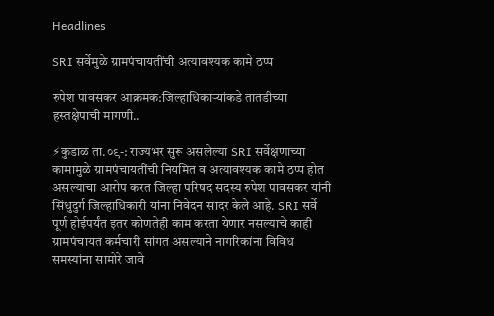Headlines

SRI सर्वेमुळे ग्रामपंचायतींची अत्यावश्यक कामे ठप्प

रुपेश पावसकर आक्रमक:जिल्हाधिकाऱ्यांकडे तातडीच्या हस्तक्षेपाची मागणी..

⚡कुडाळ ता.०९-: राज्यभर सुरू असलेल्या SRI सर्वेक्षणाच्या कामामुळे ग्रामपंचायतींची नियमित व अत्यावश्यक कामे ठप्प होत असल्याचा आरोप करत जिल्हा परिषद सदस्य रुपेश पावसकर यांनी सिंधुदुर्ग जिल्हाधिकारी यांना निवेदन सादर केले आहे. SRI सर्वे पूर्ण होईपर्यंत इतर कोणतेही काम करता येणार नसल्याचे काही ग्रामपंचायत कर्मचारी सांगत असल्याने नागरिकांना विविध समस्यांना सामोरे जावे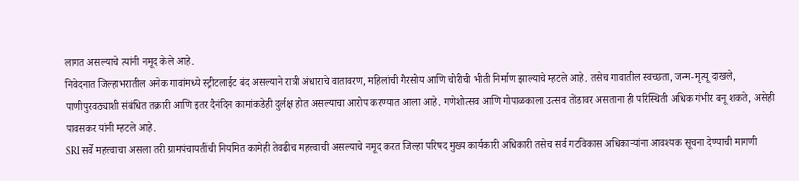लागत असल्याचे त्यांनी नमूद केले आहे.
निवेदनात जिल्हाभरातील अनेक गावांमध्ये स्ट्रीटलाईट बंद असल्याने रात्री अंधाराचे वातावरण, महिलांची गैरसोय आणि चोरीची भीती निर्माण झाल्याचे म्हटले आहे. तसेच गावातील स्वच्छता, जन्म-मृत्यू दाखले, पाणीपुरवठ्याशी संबंधित तक्रारी आणि इतर दैनंदिन कामांकडेही दुर्लक्ष होत असल्याचा आरोप करण्यात आला आहे. गणेशोत्सव आणि गोपाळकाला उत्सव तोंडावर असताना ही परिस्थिती अधिक गंभीर बनू शकते, असेही पावसकर यांनी म्हटले आहे.
SRI सर्वे महत्त्वाचा असला तरी ग्रामपंचायतींची नियमित कामेही तेवढीच महत्त्वाची असल्याचे नमूद करत जिल्हा परिषद मुख्य कार्यकारी अधिकारी तसेच सर्व गटविकास अधिकाऱ्यांना आवश्यक सूचना देण्याची मागणी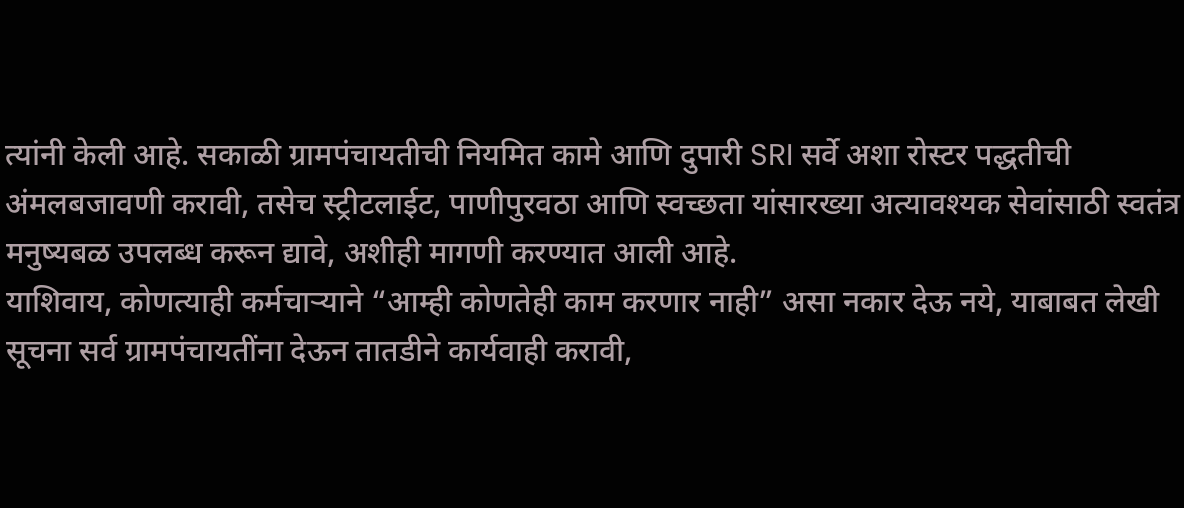त्यांनी केली आहे. सकाळी ग्रामपंचायतीची नियमित कामे आणि दुपारी SRI सर्वे अशा रोस्टर पद्धतीची अंमलबजावणी करावी, तसेच स्ट्रीटलाईट, पाणीपुरवठा आणि स्वच्छता यांसारख्या अत्यावश्यक सेवांसाठी स्वतंत्र मनुष्यबळ उपलब्ध करून द्यावे, अशीही मागणी करण्यात आली आहे.
याशिवाय, कोणत्याही कर्मचाऱ्याने “आम्ही कोणतेही काम करणार नाही” असा नकार देऊ नये, याबाबत लेखी सूचना सर्व ग्रामपंचायतींना देऊन तातडीने कार्यवाही करावी,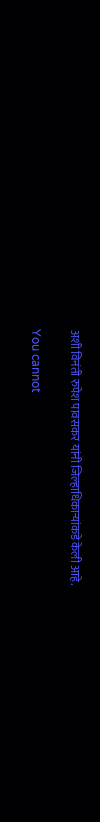अशी विनंती रुपेश पावसकर यांनी जिल्हाधिकाऱ्यांकडे केली आहे.

You cannot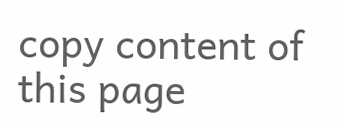copy content of this page